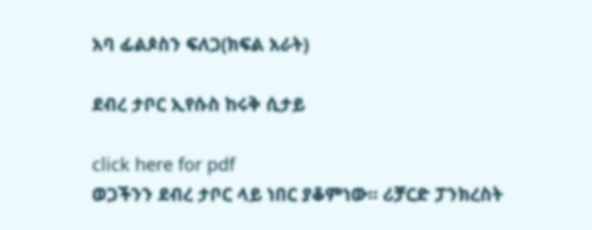አባ ፊልጶስን ፍለጋ(ክፍል አራት)

ደብረ ታቦር ኢየሱስ ከሩቅ ሲታይ

click here for pdf
ወጋችንን ደብረ ታቦር ላይ ነበር ያቆምነው፡፡ ሪቻርድ ፓንክረስት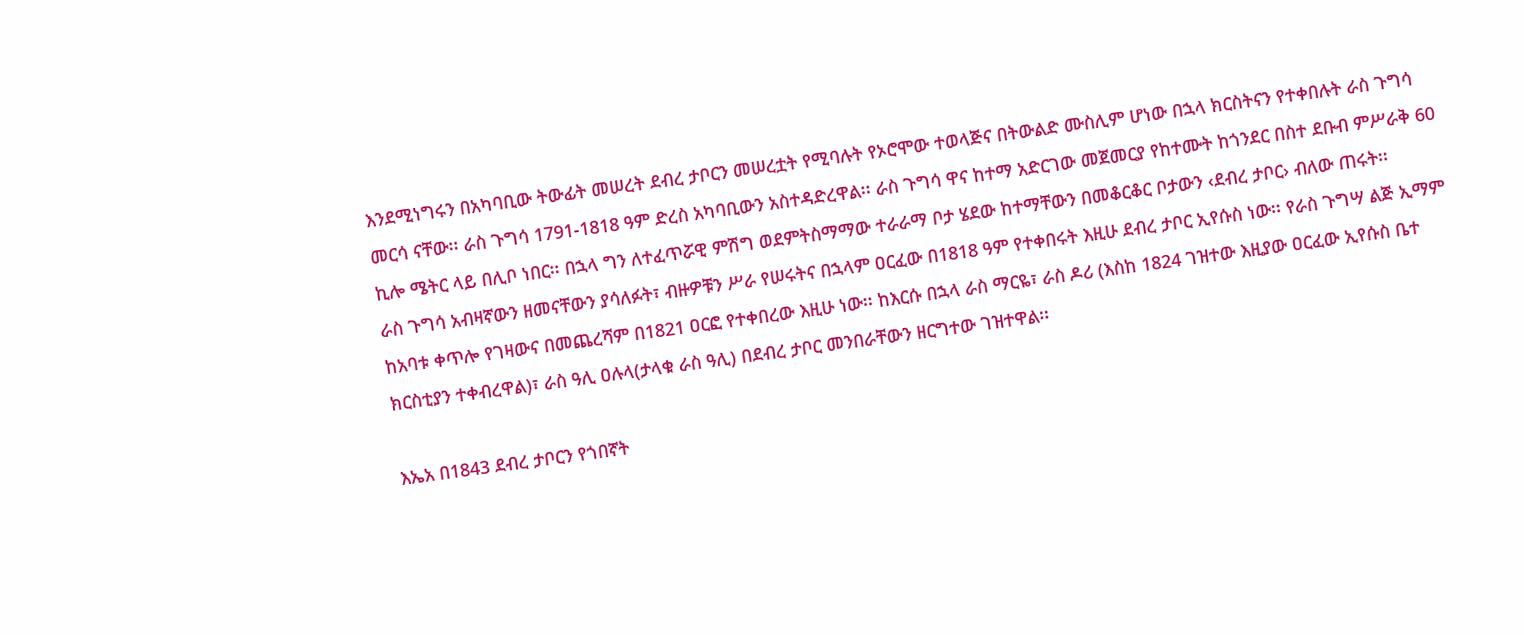እንደሚነግሩን በአካባቢው ትውፊት መሠረት ደብረ ታቦርን መሠረቷት የሚባሉት የኦሮሞው ተወላጅና በትውልድ ሙስሊም ሆነው በኋላ ክርስትናን የተቀበሉት ራስ ጉግሳ መርሳ ናቸው፡፡ ራስ ጉግሳ 1791-1818 ዓም ድረስ አካባቢውን አስተዳድረዋል፡፡ ራስ ጉግሳ ዋና ከተማ አድርገው መጀመርያ የከተሙት ከጎንደር በስተ ደቡብ ምሥራቅ 60 ኪሎ ሜትር ላይ በሊቦ ነበር፡፡ በኋላ ግን ለተፈጥሯዊ ምሽግ ወደምትስማማው ተራራማ ቦታ ሄደው ከተማቸውን በመቆርቆር ቦታውን ‹ደብረ ታቦር› ብለው ጠሩት፡፡
ራስ ጉግሳ አብዛኛውን ዘመናቸውን ያሳለፉት፣ ብዙዎቹን ሥራ የሠሩትና በኋላም ዐርፈው በ1818 ዓም የተቀበሩት እዚሁ ደብረ ታቦር ኢየሱስ ነው፡፡ የራስ ጉግሣ ልጅ ኢማም ከአባቱ ቀጥሎ የገዛውና በመጨረሻም በ1821 ዐርፎ የተቀበረው እዚሁ ነው፡፡ ከእርሱ በኋላ ራስ ማርዬ፣ ራስ ዶሪ (እስከ 1824 ገዝተው እዚያው ዐርፈው ኢየሱስ ቤተ ክርስቲያን ተቀብረዋል)፣ ራስ ዓሊ ዐሉላ(ታላቁ ራስ ዓሊ) በደብረ ታቦር መንበራቸውን ዘርግተው ገዝተዋል፡፡

እኤአ በ1843 ደብረ ታቦርን የጎበኛት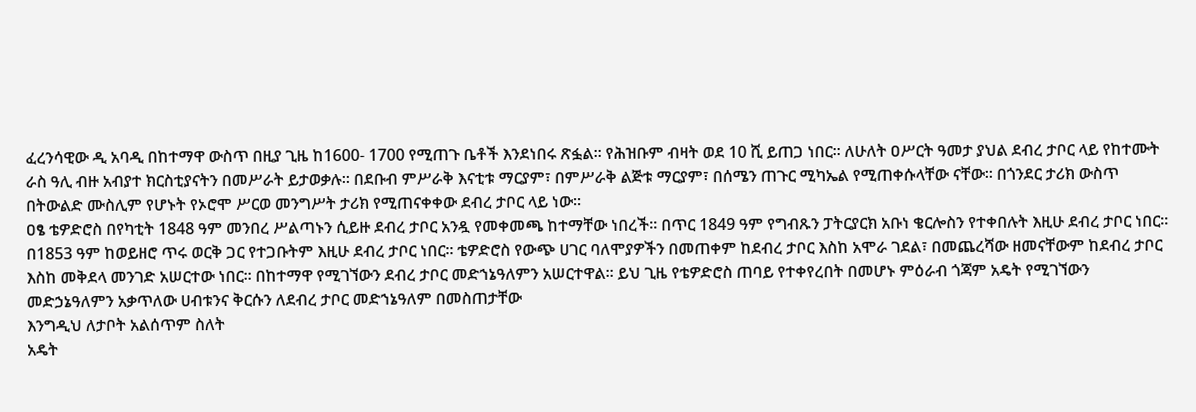ፈረንሳዊው ዲ አባዲ በከተማዋ ውስጥ በዚያ ጊዜ ከ1600- 1700 የሚጠጉ ቤቶች እንደነበሩ ጽፏል፡፡ የሕዝቡም ብዛት ወደ 10 ሺ ይጠጋ ነበር፡፡ ለሁለት ዐሥርት ዓመታ ያህል ደብረ ታቦር ላይ የከተሙት ራስ ዓሊ ብዙ አብያተ ክርስቲያናትን በመሥራት ይታወቃሉ፡፡ በደቡብ ምሥራቅ እናቲቱ ማርያም፣ በምሥራቅ ልጅቱ ማርያም፣ በሰሜን ጠጉር ሚካኤል የሚጠቀሱላቸው ናቸው፡፡ በጎንደር ታሪክ ውስጥ በትውልድ ሙስሊም የሆኑት የኦሮሞ ሥርወ መንግሥት ታሪክ የሚጠናቀቀው ደብረ ታቦር ላይ ነው፡፡
ዐፄ ቴዎድሮስ በየካቲት 1848 ዓም መንበረ ሥልጣኑን ሲይዙ ደብረ ታቦር አንዷ የመቀመጫ ከተማቸው ነበረች፡፡ በጥር 1849 ዓም የግብጹን ፓትርያርክ አቡነ ቄርሎስን የተቀበሉት እዚሁ ደብረ ታቦር ነበር፡፡ በ1853 ዓም ከወይዘሮ ጥሩ ወርቅ ጋር የተጋቡትም እዚሁ ደብረ ታቦር ነበር፡፡ ቴዎድሮስ የውጭ ሀገር ባለሞያዎችን በመጠቀም ከደብረ ታቦር እስከ አሞራ ገደል፣ በመጨረሻው ዘመናቸውም ከደብረ ታቦር እስከ መቅደላ መንገድ አሠርተው ነበር፡፡ በከተማዋ የሚገኘውን ደብረ ታቦር መድኀኔዓለምን አሠርተዋል፡፡ ይህ ጊዜ የቴዎድሮስ ጠባይ የተቀየረበት በመሆኑ ምዕራብ ጎጃም አዴት የሚገኘውን መድኃኔዓለምን አቃጥለው ሀብቱንና ቅርሱን ለደብረ ታቦር መድኀኔዓለም በመስጠታቸው
እንግዲህ ለታቦት አልሰጥም ስለት
አዴት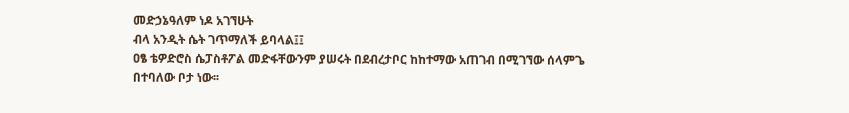መድኃኔዓለም ነዶ አገኘሁት
ብላ አንዲት ሴት ገጥማለች ይባላል፤፤
ዐፄ ቴዎድሮስ ሴፓስቶፖል መድፋቸውንም ያሠሩት በደብረታቦር ከከተማው አጠገብ በሚገኘው ሰላምጌ በተባለው ቦታ ነው፡፡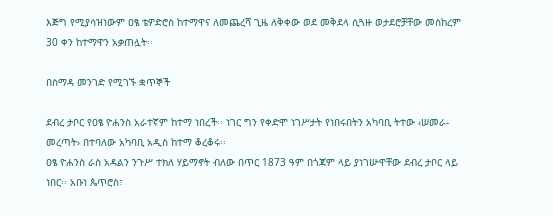እጅግ የሚያሳዝነውም ዐፄ ቴዎድሮስ ከተማዋና ለመጨረሻ ጊዜ ለቅቀው ወደ መቅደላ ሲጓዙ ወታደሮቻቸው መስከረም 30 ቀን ከተማዋን አቃጠሏት፡፡

በስማዳ መንገድ የሚገኙ ቋጥኞች

ደብረ ታቦር የዐፄ ዮሐንስ አራተኛም ከተማ ነበረች፡፡ ነገር ግን የቀድሞ ነገሥታት የነበሩበትን አካባቢ ትተው ‹ሠመራ- መረጣት› በተባለው አካባቢ አዲስ ከተማ ቆረቆሩ፡፡
ዐፄ ዮሐንስ ራስ አዳልን ንጉሥ ተክለ ሃይማኖት ብለው በጥር 1873 ዓም በጎጃም ላይ ያነገሡዋቸው ደብረ ታቦር ላይ ነበር፡፡ አቡነ ጴጥሮስ፣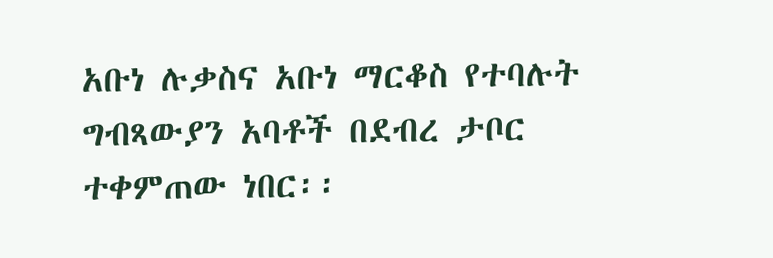አቡነ ሉቃስና አቡነ ማርቆስ የተባሉት ግብጻውያን አባቶች በደብረ ታቦር ተቀምጠው ነበር፡፡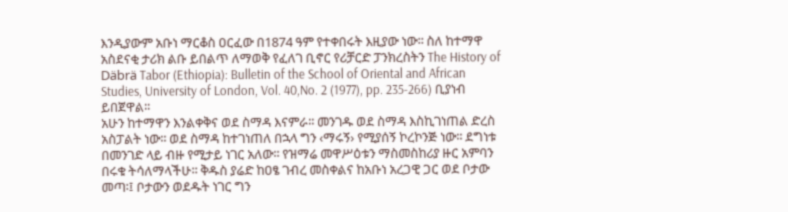እንዲያውም አቡነ ማርቆስ ዐርፈው በ1874 ዓም የተቀበሩት እዚያው ነው፡፡ ስለ ከተማዋ አስደናቂ ታሪክ ልቡ ይበልጥ ለማወቅ የፈለገ ቢኖር የሪቻርድ ፓንክረስትን The History of Däbrä Tabor (Ethiopia): Bulletin of the School of Oriental and African Studies, University of London, Vol. 40,No. 2 (1977), pp. 235-266) ቢያነብ ይበጀዋል፡፡
አሁን ከተማዋን እንልቀቅና ወደ ስማዳ እናምራ፡፡ መንገዱ ወደ ስማዳ እስኪገነጠል ድረስ አስፓልት ነው፡፡ ወደ ስማዳ ከተገነጠለ በኋላ ግን ‹ማሩኝ› የሚያሰኝ ኮረኮንጅ ነው፡፡ ደግነቱ በመንገድ ላይ ብዙ የሚታይ ነገር አለው፡፡ የዝማሬ መዋሥዕቱን ማስመስከሪያ ዙር አምባን በሩቁ ትሳለማላችሁ፡፡ ቅዱስ ያሬድ ከዐፄ ገብረ መስቀልና ከአቡነ አረጋዊ ጋር ወደ ቦታው መጣ፡፤ ቦታውን ወደዱት ነገር ግን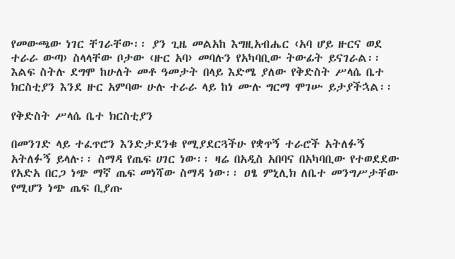የመውጫው ነገር ቸገራቸው፡፡ ያን ጊዜ መልአከ እግዚአብሔር ‹አባ ሆይ ዙርና ወደ ተራራ ውጣ› ስላላቸው ቦታው ‹ዙር አባ› መባሉን የአካባቢው ትውፊት ይናገራል፡፡ እልፍ ስትሉ ደግሞ ከሁለት መቶ ዓመታት በላይ እድሜ ያለው የቅድስት ሥላሴ ቤተ ክርስቲያን እንደ ዙር አምባው ሁሉ ተራራ ላይ ከነ ሙሉ ግርማ ሞገሡ ይታያችኋል፡፡

የቅድስት ሥላሴ ቤተ ክርስቲያን

በመንገድ ላይ ተፈጥሮን እንድታደንቁ የሚያደርጓችሁ የቋጥኝ ተራሮች አትለፉኝ አትለፉኝ ይላሉ፡፡ ስማዳ የጤፍ ሀገር ነው፡፡ ዛሬ በአዲስ አበባና በአካባቢው የተወደደው የአድአ በርጋ ነጭ ማኛ ጤፍ መነሻው ስማዳ ነው፡፡ ዐፄ ምኒሊክ ለቤተ መንግሥታቸው የሚሆን ነጭ ጤፍ ቢያጡ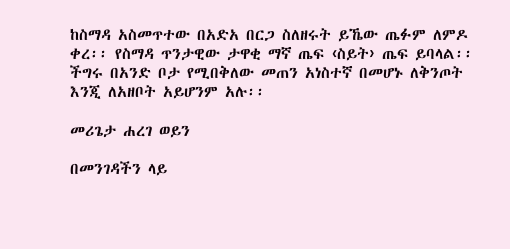ከስማዳ አስመጥተው በአድአ በርጋ ስለዘሩት ይኼው ጤፉም ለምዶ ቀረ፡፡ የስማዳ ጥንታዊው ታዋቂ ማኛ ጤፍ ‹ስይት› ጤፍ ይባላል፡፡ ችግሩ በአንድ ቦታ የሚበቅለው መጠን አነስተኛ በመሆኑ ለቅንጦት እንጂ ለአዘቦት አይሆንም አሉ፡፡

መሪጌታ ሐረገ ወይን

በመንገዳችን ላይ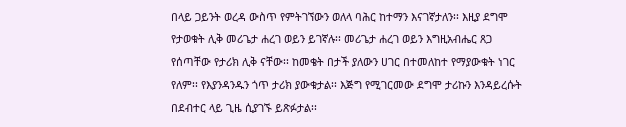በላይ ጋይንት ወረዳ ውስጥ የምትገኘውን ወለላ ባሕር ከተማን እናገኛታለን፡፡ እዚያ ደግሞ የታወቁት ሊቅ መሪጌታ ሐረገ ወይን ይገኛሉ፡፡ መሪጌታ ሐረገ ወይን እግዚአብሔር ጸጋ የሰጣቸው የታሪክ ሊቅ ናቸው፡፡ ከመቄት በታች ያለውን ሀገር በተመለከተ የማያውቁት ነገር የለም፡፡ የእያንዳንዱን ጎጥ ታሪክ ያውቁታል፡፡ እጅግ የሚገርመው ደግሞ ታሪኩን እንዳይረሱት በደብተር ላይ ጊዜ ሲያገኙ ይጽፉታል፡፡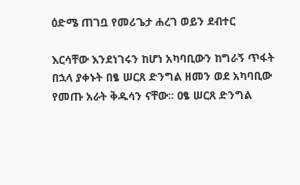ዕድሜ ጠገቧ የመሪጌታ ሐረገ ወይን ደብተር

እርሳቸው እንደነገሩን ከሆነ አካባቢውን ከግራኝ ጥፋት በኋላ ያቀኑት በፄ ሠርጸ ድንግል ዘመን ወደ አካባቢው የመጡ አራት ቅዱሳን ናቸው፡፡ ዐፄ ሠርጸ ድንግል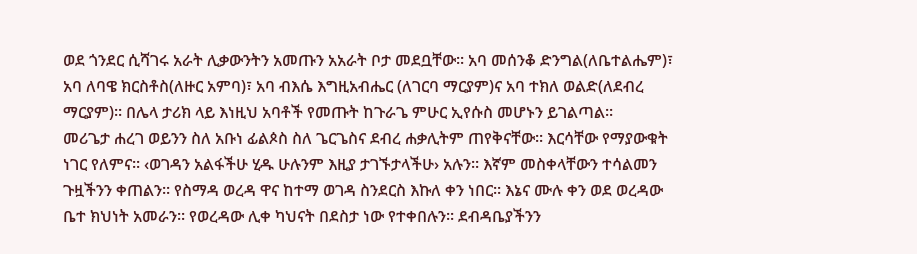ወደ ጎንደር ሲሻገሩ አራት ሊቃውንትን አመጡን አአራት ቦታ መደቧቸው፡፡ አባ መሰንቆ ድንግል(ለቤተልሔም)፣ አባ ለባዌ ክርስቶስ(ለዙር አምባ)፣ አባ ብእሴ እግዚአብሔር (ለገርባ ማርያም)ና አባ ተክለ ወልድ(ለደብረ ማርያም)፡፡ በሌላ ታሪክ ላይ እነዚህ አባቶች የመጡት ከጉራጌ ምሁር ኢየሱስ መሆኑን ይገልጣል፡፡
መሪጌታ ሐረገ ወይንን ስለ አቡነ ፊልጶስ ስለ ጌርጌስና ደብረ ሐቃሊትም ጠየቅናቸው፡፡ እርሳቸው የማያውቁት ነገር የለምና፡፡ ‹ወገዳን አልፋችሁ ሂዱ ሁሉንም እዚያ ታገኙታላችሁ› አሉን፡፡ እኛም መስቀላቸውን ተሳልመን ጉዟችንን ቀጠልን፡፡ የስማዳ ወረዳ ዋና ከተማ ወገዳ ስንደርስ እኩለ ቀን ነበር፡፡ እኔና ሙሉ ቀን ወደ ወረዳው ቤተ ክህነት አመራን፡፡ የወረዳው ሊቀ ካህናት በደስታ ነው የተቀበሉን፡፡ ደብዳቤያችንን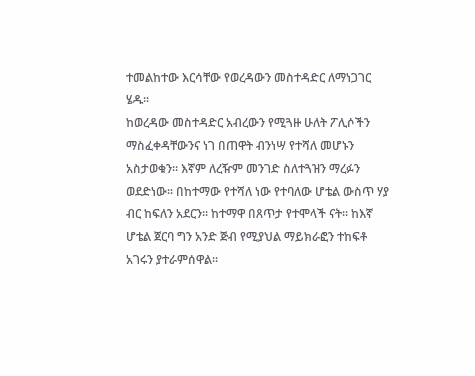ተመልከተው እርሳቸው የወረዳውን መስተዳድር ለማነጋገር ሄዱ፡፡
ከወረዳው መስተዳድር አብረውን የሚጓዙ ሁለት ፖሊሶችን ማስፈቀዳቸውንና ነገ በጠዋት ብንነሣ የተሻለ መሆኑን አስታወቁን፡፡ እኛም ለረዥም መንገድ ስለተጓዝን ማረፉን ወደድነው፡፡ በከተማው የተሻለ ነው የተባለው ሆቴል ውስጥ ሃያ ብር ከፍለን አደርን፡፡ ከተማዋ በጸጥታ የተሞላች ናት፡፡ ከእኛ ሆቴል ጀርባ ግን አንድ ጅብ የሚያህል ማይክራፎን ተከፍቶ አገሩን ያተራምሰዋል፡፡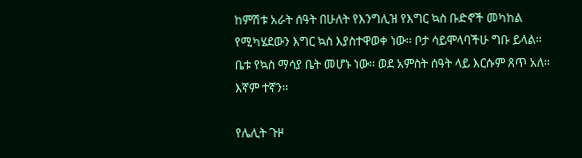ከምሽቱ አራት ሰዓት በሁለት የእንግሊዝ የእግር ኳስ ቡድኖች መካከል የሚካሄደውን እግር ኳስ እያስተዋወቀ ነው፡፡ ቦታ ሳይሞላባችሁ ግቡ ይላል፡፡ ቤቱ የኳስ ማሳያ ቤት መሆኑ ነው፡፡ ወደ አምስት ሰዓት ላይ እርሱም ጸጥ አለ፡፡ እኛም ተኛን፡፡

የሌሊት ጉዞ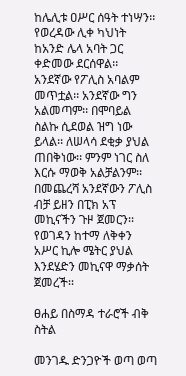ከሌሊቱ ዐሥር ሰዓት ተነሣን፡፡ የወረዳው ሊቀ ካህነት ከአንድ ሌላ አባት ጋር ቀድመው ደርሰዋል፡፡ አንደኛው የፖሊስ አባልም መጥቷል፡፡ አንደኛው ግን አልመጣም፡፡ በሞባይል ስልኩ ሲደወል ዝግ ነው ይላል፡፡ ለሠላሳ ደቂቃ ያህል ጠበቅነው፡፡ ምንም ነገር ስለ እርሱ ማወቅ አልቻልንም፡፡ በመጨረሻ አንደኛውን ፖሊስ ብቻ ይዘን በፒክ አፕ መኪናችን ጉዞ ጀመርን፡፡ የወገዳን ከተማ ለቅቀን አሥር ኪሎ ሜትር ያህል እንደሄድን መኪናዋ ማቃሰት ጀመረች፡፡

ፀሐይ በስማዳ ተራሮች ብቅ ስትል

መንገዱ ድንጋዮች ወጣ ወጣ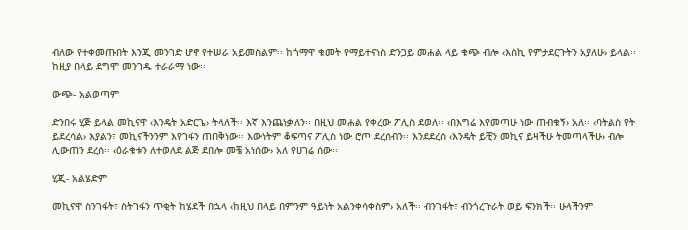ብለው የተቀመጡበት እንጂ መንገድ ሆኖ የተሠራ አይመስልም፡፡ ከጎማዋ ቁመት የማይተናነስ ድንጋይ መሐል ላይ ቁጭ ብሎ ‹እስኪ የምታደርጉትን አያለሁ› ይላል፡፡ ከዚያ በላይ ደግሞ መንገዱ ተራራማ ነው፡፡

ውጭ- አልወጣም

ድንበሩ ሂጅ ይላል መኪናዋ ‹እንዴት አድርጌ› ትላለች፡፡ እኛ እንጨነቃለን፡፡ በዚህ መሐል የቀረው ፖሊስ ደወለ፡፡ ‹በእግሬ እየመጣሁ ነው ጠብቁኝ› አለ፡፡ ‹ባትልስ የት ይደረሳል› እያልን፣ መኪናችንንም እየገፋን ጠበቅነው፡፡ እውነትም ቆፍጣና ፖሊስ ነው ሮጦ ደረሰብን፡፡ እንደደረሰ ‹እንዴት ይቺን መኪና ይዛችሁ ትመጣላችሁ› ብሎ ሊውጠን ደረሰ፡፡ ‹ዕራቁቱን ለተወለደ ልጅ ደበሎ መቼ አነሰው› አለ የሀገሬ ሰው፡፡

ሂጂ- አልሄድም

መኪናዋ ስንገፋት፣ ስትገፋን ጥቂት ከሄደች በኋላ ‹ከዚህ በላይ በምንም ዓይነት አልንቀሳቀስም› አለች፡፡ ብንገፋት፣ ብንጎረጉራት ወይ ፍንክች፡፡ ሁላችንም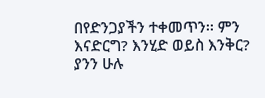በየድንጋያችን ተቀመጥን፡፡ ምን እናድርግ? እንሂድ ወይስ እንቅር? ያንን ሁሉ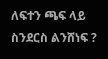ለፍተን ጫፍ ላይ ስንደርስ ልንሸነፍ ?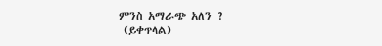ምንስ አማራጭ አለን ?
 (ይቀጥላል)